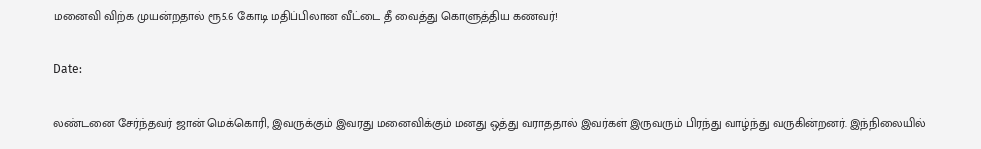மனைவி விற்க முயன்றதால் ரூ5.6 கோடி மதிப்பிலான வீட்டை தீ வைத்து கொளுத்திய கணவர்!

Date:

லண்டனை சேர்ந்தவர் ஜான் மெக்கொரி, இவருக்கும் இவரது மனைவிக்கும் மனது ஒத்து வராததால் இவர்கள் இருவரும் பிரந்து வாழ்ந்து வருகின்றனர். இந்நிலையில்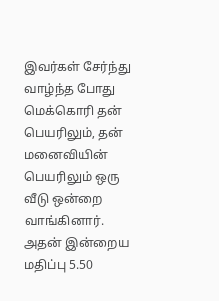இவர்கள் சேர்ந்து வாழ்ந்த போது மெக்கொரி தன் பெயரிலும், தன் மனைவியின் பெயரிலும் ஒரு வீடு ஒன்றை வாங்கினார். அதன் இன்றைய மதிப்பு 5.50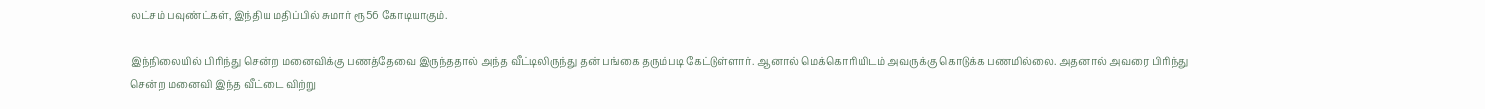லட்சம் பவுண்ட்கள், இந்திய மதிப்பில் சுமார் ரூ56 கோடியாகும்.

இந்நிலையில் பிரிந்து சென்ற மனைவிக்கு பணத்தேவை இருந்ததால் அந்த வீட்டிலிருந்து தன் பங்கை தரும்படி கேட்டுள்ளார். ஆனால் மெக்கொரியிடம் அவருக்கு கொடுக்க பணமில்லை. அதனால் அவரை பிரிந்து சென்ற மனைவி இந்த வீட்டை விற்று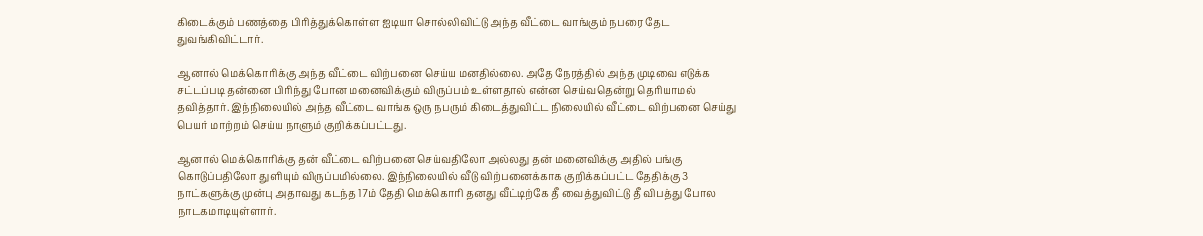கிடைக்கும் பணத்தை பிரித்துக்கொள்ள ஐடியா சொல்லிவிட்டு அந்த வீட்டை வாங்கும் நபரை தேட துவங்கிவிட்டார்.

ஆனால் மெக்கொரிக்கு அந்த வீட்டை விற்பனை செய்ய மனதில்லை. அதே நேரத்தில் அந்த முடிவை எடுக்க சட்டப்படி தன்னை பிரிந்து போன மனைவிக்கும் விருப்பம் உள்ளதால் என்ன செய்வதென்று தெரியாமல் தவித்தார். இந்நிலையில் அந்த வீட்டை வாங்க ஒரு நபரும் கிடைத்துவிட்ட நிலையில் வீட்டை விற்பனை செய்து பெயர் மாற்றம் செய்ய நாளும் குறிக்கப்பட்டது.

ஆனால் மெக்கொரிக்கு தன் வீட்டை விற்பனை செய்வதிலோ அல்லது தன் மனைவிக்கு அதில் பங்கு கொடுப்பதிலோ துளியும் விருப்பமில்லை. இந்நிலையில் வீடு விற்பனைக்காக குறிக்கப்பட்ட தேதிக்கு 3 நாட்களுக்கு முன்பு அதாவது கடந்த 17ம் தேதி மெக்கொரி தனது வீட்டிற்கே தீ வைத்துவிட்டு தீ விபத்து போல நாடகமாடியுள்ளார்.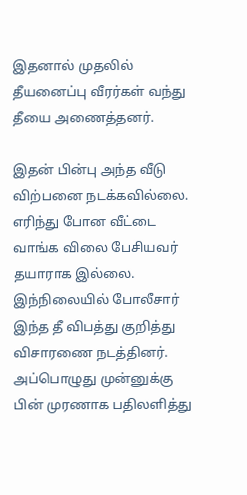இதனால் முதலில் தீயனைப்பு வீரர்கள் வந்து தீயை அணைத்தனர்.

இதன் பின்பு அந்த வீடு விற்பனை நடக்கவில்லை. எரிந்து போன வீட்டை வாங்க விலை பேசியவர் தயாராக இல்லை. இந்நிலையில் போலீசார் இந்த தீ விபத்து குறித்து விசாரணை நடத்தினர். அப்பொழுது முன்னுக்கு பின் முரணாக பதிலளித்து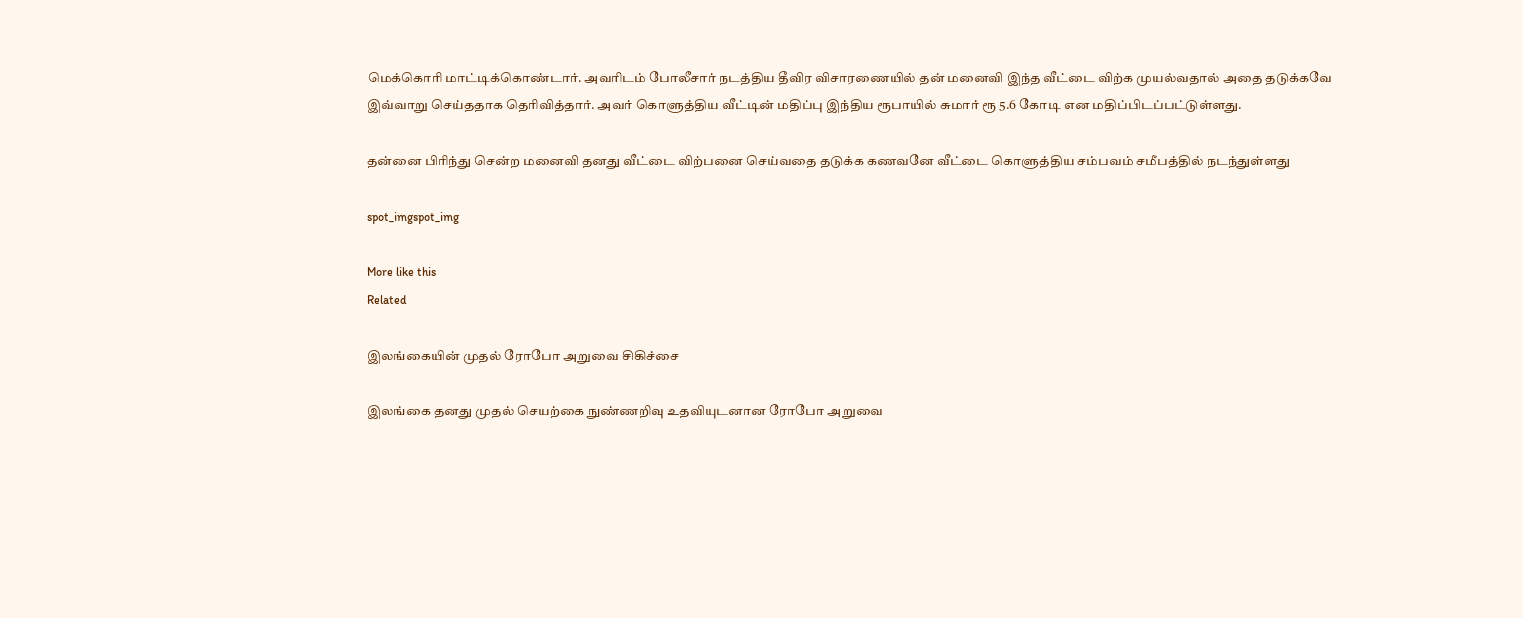மெக்கொரி மாட்டிக்கொண்டார். அவரிடம் போலீசார் நடத்திய தீவிர விசாரணையில் தன் மனைவி இந்த வீட்டை விற்க முயல்வதால் அதை தடுக்கவே இவ்வாறு செய்ததாக தெரிவித்தார். அவர் கொளுத்திய வீட்டின் மதிப்பு இந்திய ரூபாயில் சுமார் ரூ 5.6 கோடி என மதிப்பிடப்பட்டுள்ளது.

தன்னை பிரிந்து சென்ற மனைவி தனது வீட்டை விற்பனை செய்வதை தடுக்க கணவனே வீட்டை கொளுத்திய சம்பவம் சமீபத்தில் நடந்துள்ளது

spot_imgspot_img

More like this
Related

இலங்கையின் முதல் ரோபோ அறுவை சிகிச்சை

இலங்கை தனது முதல் செயற்கை நுண்ணறிவு உதவியுடனான ரோபோ அறுவை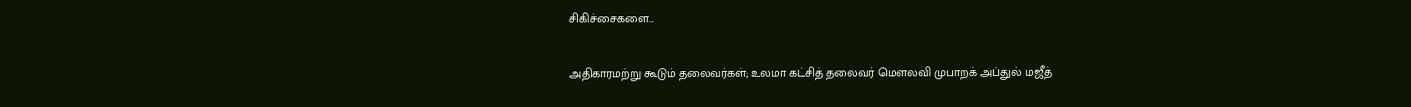சிகிச்சைகளை...

அதிகாரமற்று கூடும் தலைவர்கள்; உலமா கட்சித் தலைவர் மௌலவி முபாறக் அப்துல் மஜீத்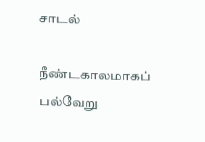சாடல்

நீண்டகாலமாகப் பல்வேறு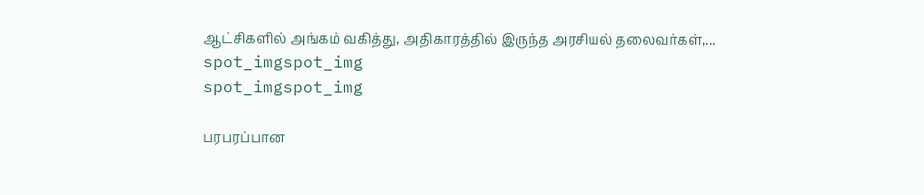ஆட்சிகளில் அங்கம் வகித்து, அதிகாரத்தில் இருந்த அரசியல் தலைவர்கள்,...
spot_imgspot_img
spot_imgspot_img

பரபரப்பான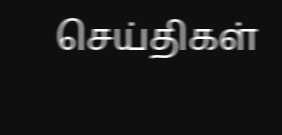செய்திகள்